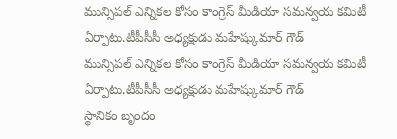మున్సిపల్ ఎన్నికల కోసం కాంగ్రెస్ మీడియా సమన్వయ కమిటీ ఏర్పాటు.టీపీసీసీ అధ్యక్షుడు మహేష్కుమార్ గౌడ్
మున్సిపల్ ఎన్నికల కోసం కాంగ్రెస్ మీడియా సమన్వయ కమిటీ ఏర్పాటు.టీపీసీసీ అధ్యక్షుడు మహేష్కుమార్ గౌడ్
స్థానికం బృందం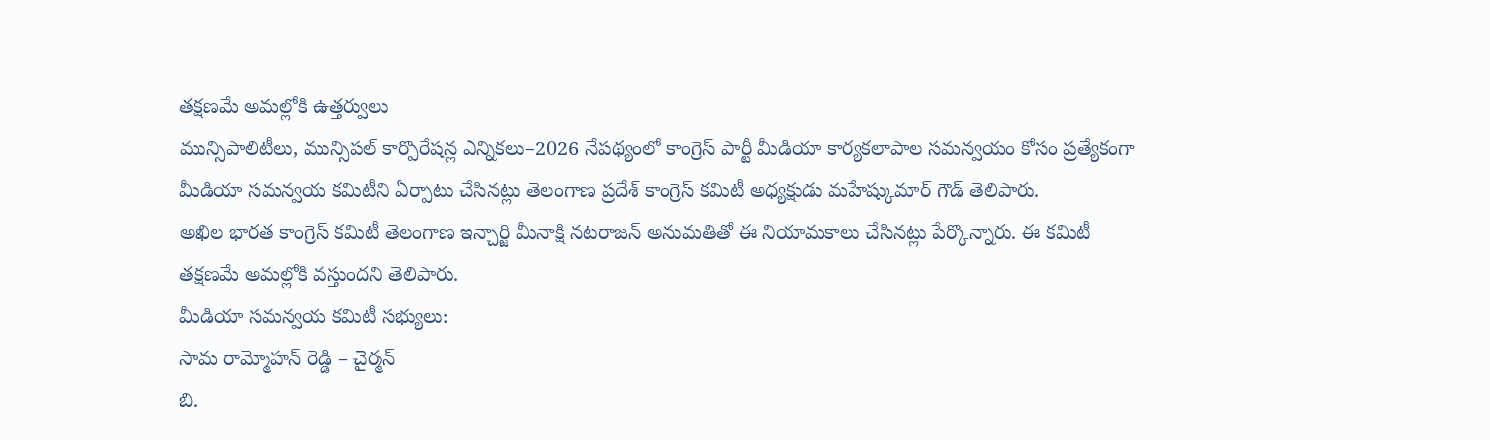తక్షణమే అమల్లోకి ఉత్తర్వులు
మున్సిపాలిటీలు, మున్సిపల్ కార్పొరేషన్ల ఎన్నికలు–2026 నేపథ్యంలో కాంగ్రెస్ పార్టీ మీడియా కార్యకలాపాల సమన్వయం కోసం ప్రత్యేకంగా మీడియా సమన్వయ కమిటీని ఏర్పాటు చేసినట్లు తెలంగాణ ప్రదేశ్ కాంగ్రెస్ కమిటీ అధ్యక్షుడు మహేష్కుమార్ గౌడ్ తెలిపారు.
అఖిల భారత కాంగ్రెస్ కమిటీ తెలంగాణ ఇన్చార్జి మీనాక్షి నటరాజన్ అనుమతితో ఈ నియామకాలు చేసినట్లు పేర్కొన్నారు. ఈ కమిటీ తక్షణమే అమల్లోకి వస్తుందని తెలిపారు.
మీడియా సమన్వయ కమిటీ సభ్యులు:
సామ రామ్మోహన్ రెడ్డి – చైర్మన్
బి.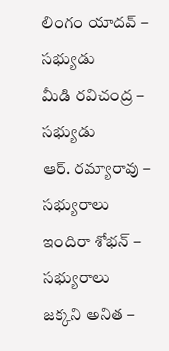లింగం యాదవ్ – సభ్యుడు
మీడి రవిచంద్ర – సభ్యుడు
ఆర్. రమ్యారావు – సభ్యురాలు
ఇందిరా శోభన్ – సభ్యురాలు
జక్కని అనిత –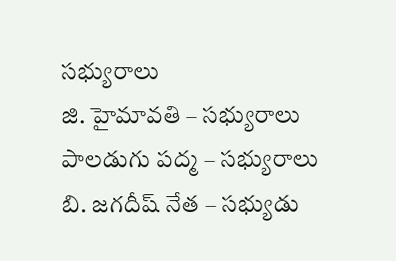సభ్యురాలు
జి. హైమావతి – సభ్యురాలు
పాలడుగు పద్మ – సభ్యురాలు
బి. జగదీష్ నేత – సభ్యుడు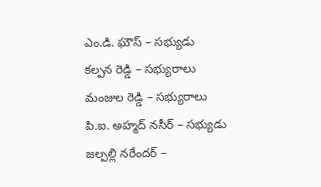ఎం.డి. ఘౌస్ – సభ్యుడు
కల్పన రెడ్డి – సభ్యురాలు
మంజుల రెడ్డి – సభ్యురాలు
పి.ఐ. అహ్మద్ నసీర్ – సభ్యుడు
జల్పల్లి నరేందర్ –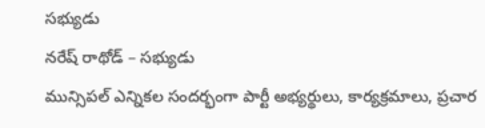సభ్యుడు
నరేష్ రాథోడ్ – సభ్యుడు
మున్సిపల్ ఎన్నికల సందర్భంగా పార్టీ అభ్యర్థులు, కార్యక్రమాలు, ప్రచార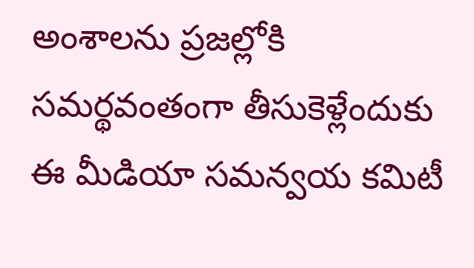అంశాలను ప్రజల్లోకి సమర్థవంతంగా తీసుకెళ్లేందుకు ఈ మీడియా సమన్వయ కమిటీ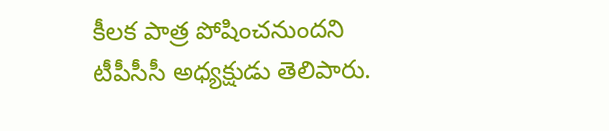కీలక పాత్ర పోషించనుందని టీపీసీసీ అధ్యక్షుడు తెలిపారు.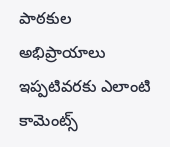పాఠకుల అభిప్రాయాలు
ఇప్పటివరకు ఎలాంటి కామెంట్స్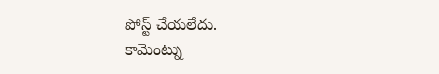పోస్ట్ చేయలేదు.
కామెంట్ను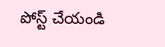పోస్ట్ చేయండి